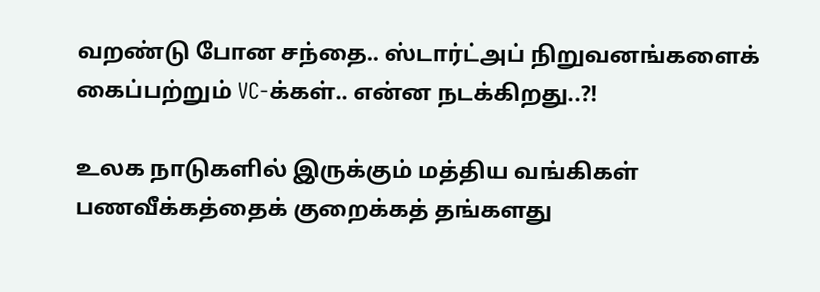வறண்டு போன சந்தை.. ஸ்டார்ட்அப் நிறுவனங்களைக் கைப்பற்றும் VC-க்கள்.. என்ன நடக்கிறது..?!

உலக நாடுகளில் இருக்கும் மத்திய வங்கிகள் பணவீக்கத்தைக் குறைக்கத் தங்களது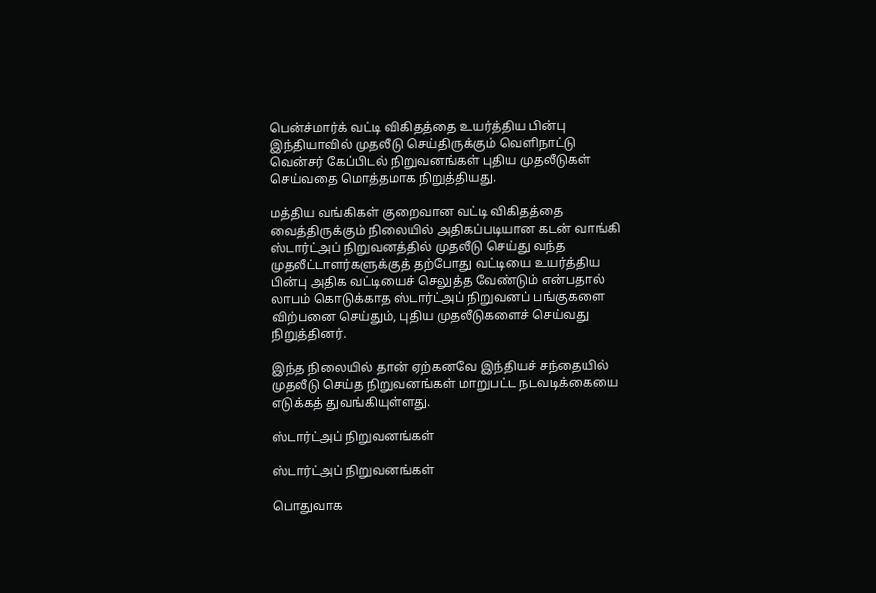பென்ச்மார்க் வட்டி விகிதத்தை உயர்த்திய பின்பு இந்தியாவில் முதலீடு செய்திருக்கும் வெளிநாட்டு வென்சர் கேப்பிடல் நிறுவனங்கள் புதிய முதலீடுகள் செய்வதை மொத்தமாக நிறுத்தியது.

மத்திய வங்கிகள் குறைவான வட்டி விகிதத்தை வைத்திருக்கும் நிலையில் அதிகப்படியான கடன் வாங்கி ஸ்டார்ட்அப் நிறுவனத்தில் முதலீடு செய்து வந்த முதலீட்டாளர்களுக்குத் தற்போது வட்டியை உயர்த்திய பின்பு அதிக வட்டியைச் செலுத்த வேண்டும் என்பதால் லாபம் கொடுக்காத ஸ்டார்ட்அப் நிறுவனப் பங்குகளை விற்பனை செய்தும், புதிய முதலீடுகளைச் செய்வது நிறுத்தினர்.

இந்த நிலையில் தான் ஏற்கனவே இந்தியச் சந்தையில் முதலீடு செய்த நிறுவனங்கள் மாறுபட்ட நடவடிக்கையை எடுக்கத் துவங்கியுள்ளது.

ஸ்டார்ட்அப் நிறுவனங்கள்

ஸ்டார்ட்அப் நிறுவனங்கள்

பொதுவாக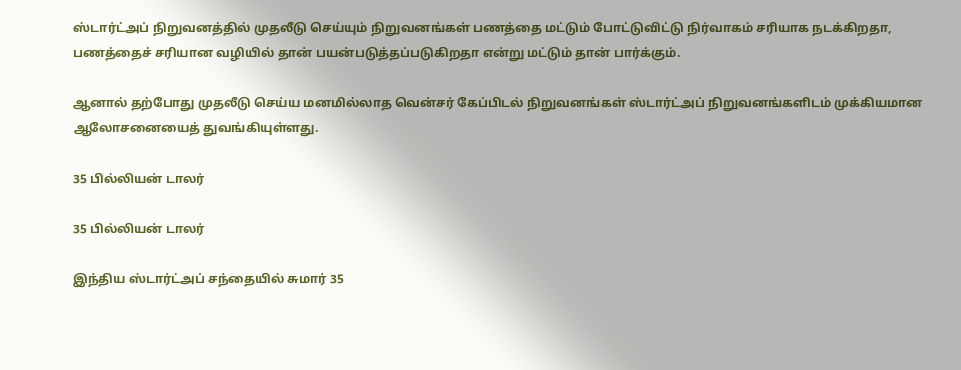ஸ்டார்ட்அப் நிறுவனத்தில் முதலீடு செய்யும் நிறுவனங்கள் பணத்தை மட்டும் போட்டுவிட்டு நிர்வாகம் சரியாக நடக்கிறதா, பணத்தைச் சரியான வழியில் தான் பயன்படுத்தப்படுகிறதா என்று மட்டும் தான் பார்க்கும்.

ஆனால் தற்போது முதலீடு செய்ய மனமில்லாத வென்சர் கேப்பிடல் நிறுவனங்கள் ஸ்டார்ட்அப் நிறுவனங்களிடம் முக்கியமான ஆலோசனையைத் துவங்கியுள்ளது.

35 பில்லியன் டாலர்

35 பில்லியன் டாலர்

இந்திய ஸ்டார்ட்அப் சந்தையில் சுமார் 35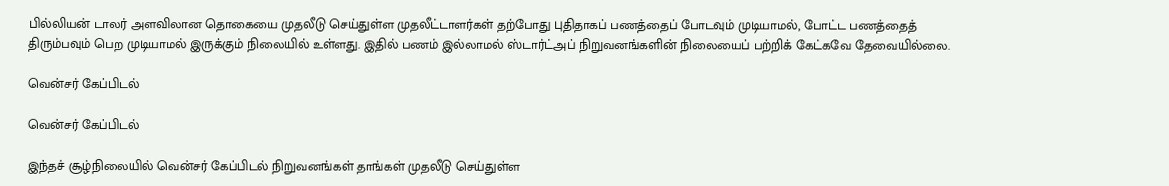பில்லியன் டாலர் அளவிலான தொகையை முதலீடு செய்துள்ள முதலீட்டாளர்கள் தற்போது புதிதாகப் பணத்தைப் போடவும் முடியாமல், போட்ட பணத்தைத் திரும்பவும் பெற முடியாமல் இருக்கும் நிலையில் உள்ளது. இதில் பணம் இல்லாமல் ஸ்டார்ட்அப் நிறுவனங்களின் நிலையைப் பற்றிக் கேட்கவே தேவையில்லை.

வென்சர் கேப்பிடல்

வென்சர் கேப்பிடல்

இந்தச் சூழ்நிலையில் வென்சர் கேப்பிடல் நிறுவனங்கள் தாங்கள் முதலீடு செய்துள்ள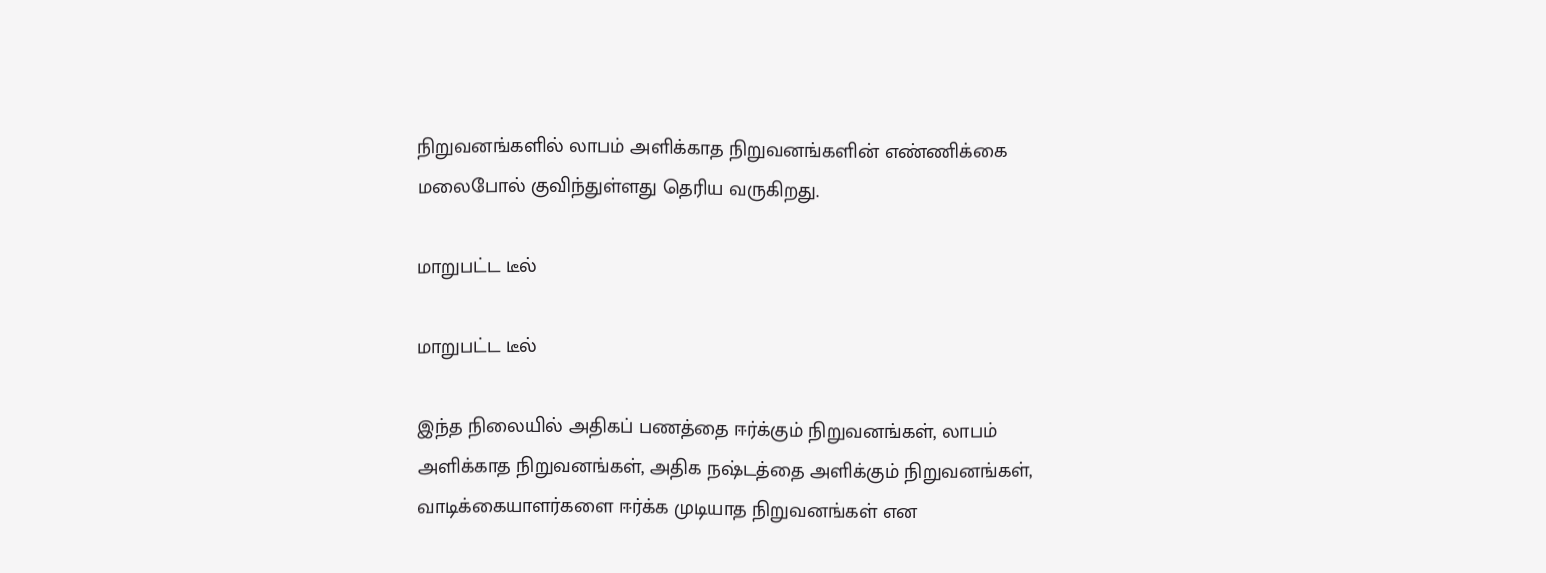நிறுவனங்களில் லாபம் அளிக்காத நிறுவனங்களின் எண்ணிக்கை மலைபோல் குவிந்துள்ளது தெரிய வருகிறது.

மாறுபட்ட டீல்

மாறுபட்ட டீல்

இந்த நிலையில் அதிகப் பணத்தை ஈர்க்கும் நிறுவனங்கள், லாபம் அளிக்காத நிறுவனங்கள், அதிக நஷ்டத்தை அளிக்கும் நிறுவனங்கள், வாடிக்கையாளர்களை ஈர்க்க முடியாத நிறுவனங்கள் என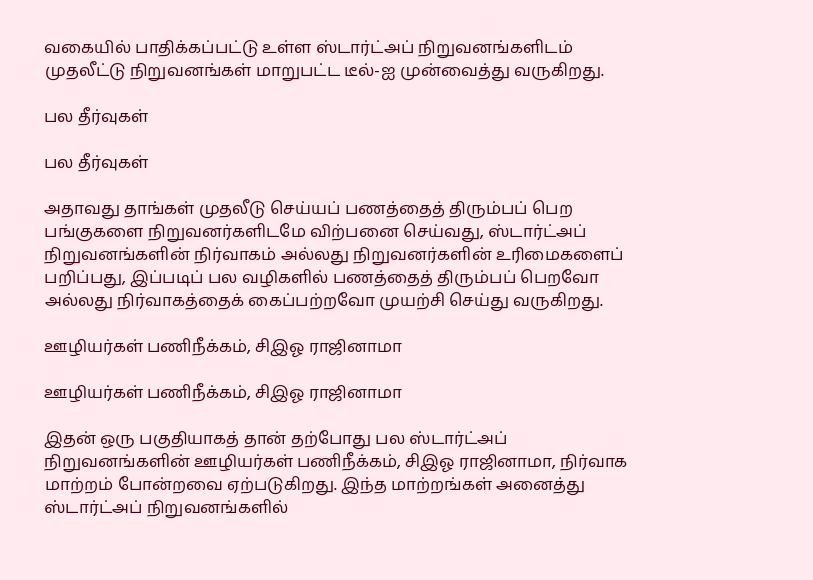வகையில் பாதிக்கப்பட்டு உள்ள ஸ்டார்ட்அப் நிறுவனங்களிடம் முதலீட்டு நிறுவனங்கள் மாறுபட்ட டீல்-ஐ முன்வைத்து வருகிறது.

பல தீர்வுகள்

பல தீர்வுகள்

அதாவது தாங்கள் முதலீடு செய்யப் பணத்தைத் திரும்பப் பெற பங்குகளை நிறுவனர்களிடமே விற்பனை செய்வது, ஸ்டார்ட்அப் நிறுவனங்களின் நிர்வாகம் அல்லது நிறுவனர்களின் உரிமைகளைப் பறிப்பது, இப்படிப் பல வழிகளில் பணத்தைத் திரும்பப் பெறவோ அல்லது நிர்வாகத்தைக் கைப்பற்றவோ முயற்சி செய்து வருகிறது.

ஊழியர்கள் பணிநீக்கம், சிஇஓ ராஜினாமா

ஊழியர்கள் பணிநீக்கம், சிஇஓ ராஜினாமா

இதன் ஒரு பகுதியாகத் தான் தற்போது பல ஸ்டார்ட்அப் நிறுவனங்களின் ஊழியர்கள் பணிநீக்கம், சிஇஓ ராஜினாமா, நிர்வாக மாற்றம் போன்றவை ஏற்படுகிறது. இந்த மாற்றங்கள் அனைத்து ஸ்டார்ட்அப் நிறுவனங்களில்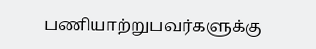பணியாற்றுபவர்களுக்கு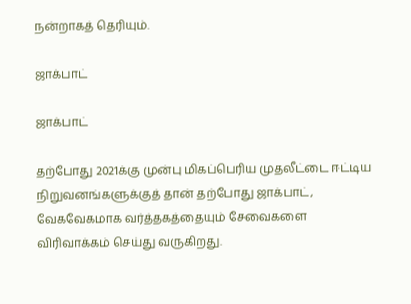நன்றாகத் தெரியும்.

ஜாக்பாட்

ஜாக்பாட்

தற்போது 2021க்கு முன்பு மிகப்பெரிய முதலீட்டை ஈட்டிய நிறுவனங்களுக்குத் தான் தற்போது ஜாக்பாட், வேகவேகமாக வர்த்தகத்தையும் சேவைகளை விரிவாக்கம் செய்து வருகிறது.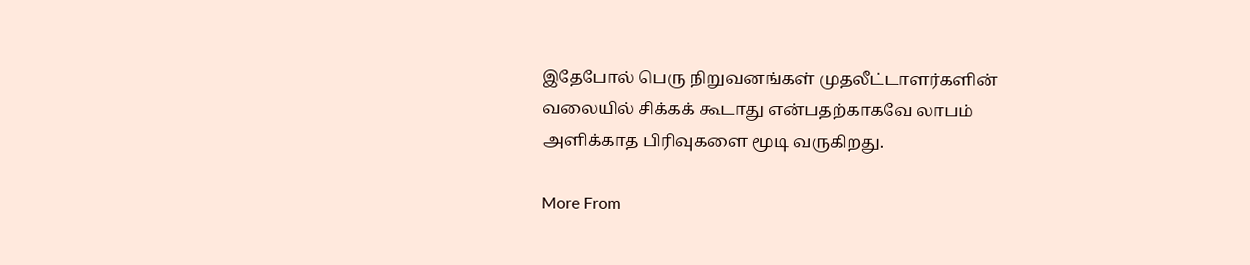இதேபோல் பெரு நிறுவனங்கள் முதலீட்டாளர்களின் வலையில் சிக்கக் கூடாது என்பதற்காகவே லாபம் அளிக்காத பிரிவுகளை மூடி வருகிறது.

More From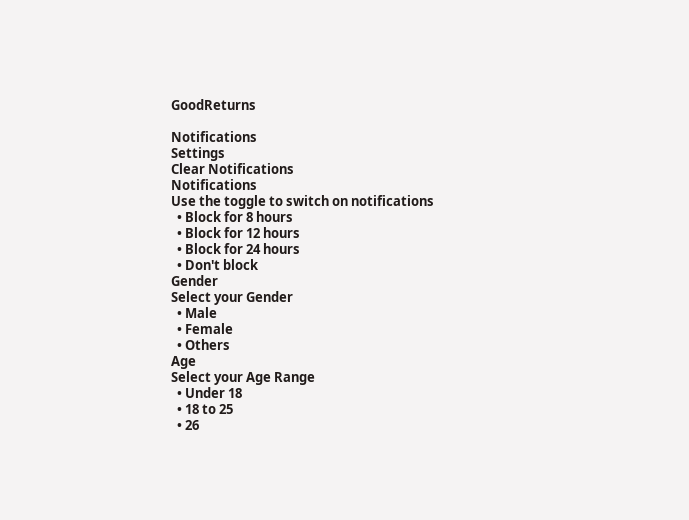GoodReturns

Notifications
Settings
Clear Notifications
Notifications
Use the toggle to switch on notifications
  • Block for 8 hours
  • Block for 12 hours
  • Block for 24 hours
  • Don't block
Gender
Select your Gender
  • Male
  • Female
  • Others
Age
Select your Age Range
  • Under 18
  • 18 to 25
  • 26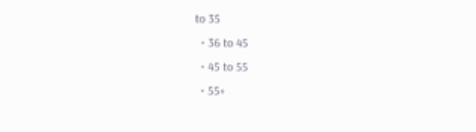to 35
  • 36 to 45
  • 45 to 55
  • 55+